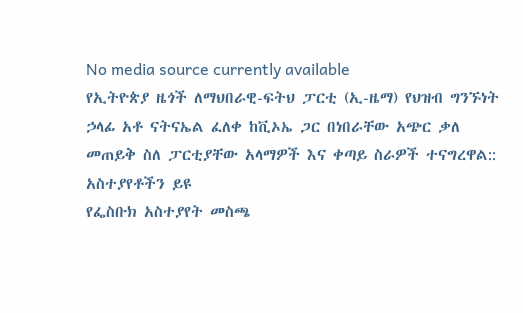No media source currently available
የኢትዮጵያ ዜጎች ለማህበራዊ-ፍትህ ፓርቲ (ኢ-ዜማ) የህዝብ ግንኙነት ኃላፊ አቶ ናትናኤል ፈለቀ ከቪኦኤ ጋር በነበራቸው አጭር ቃለ መጠይቅ ስለ ፓርቲያቸው አላማዎች እና ቀጣይ ስራዎች ተናግረዋል::
አስተያየቶችን ይዩ
የፌስቡክ አስተያየት መስጫ